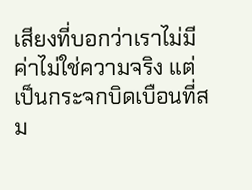เสียงที่บอกว่าเราไม่มีค่าไม่ใช่ความจริง แต่เป็นกระจกบิดเบือนที่สม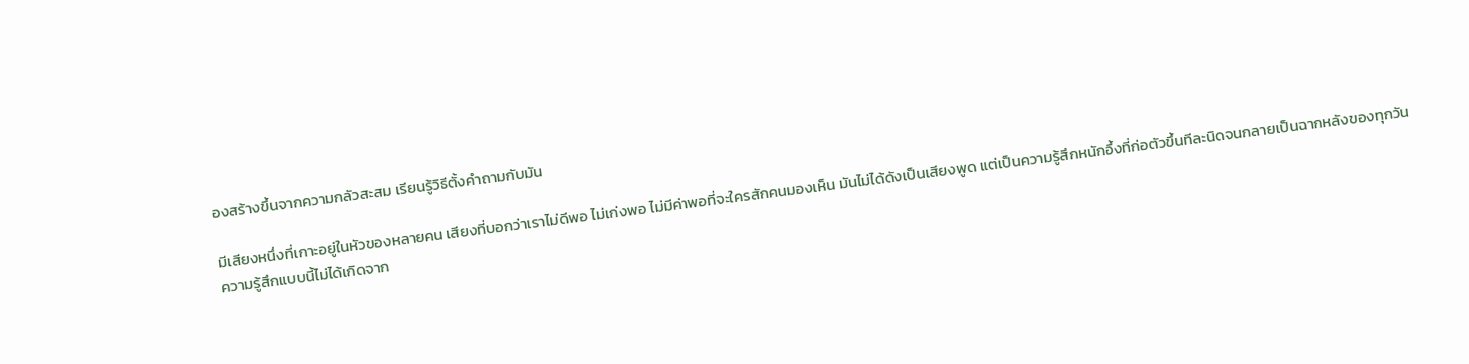องสร้างขึ้นจากความกลัวสะสม เรียนรู้วิธีตั้งคำถามกับมัน

มีเสียงหนึ่งที่เกาะอยู่ในหัวของหลายคน เสียงที่บอกว่าเราไม่ดีพอ ไม่เก่งพอ ไม่มีค่าพอที่จะใครสักคนมองเห็น มันไม่ได้ดังเป็นเสียงพูด แต่เป็นความรู้สึกหนักอึ้งที่ก่อตัวขึ้นทีละนิดจนกลายเป็นฉากหลังของทุกวัน
ความรู้สึกแบบนี้ไม่ได้เกิดจาก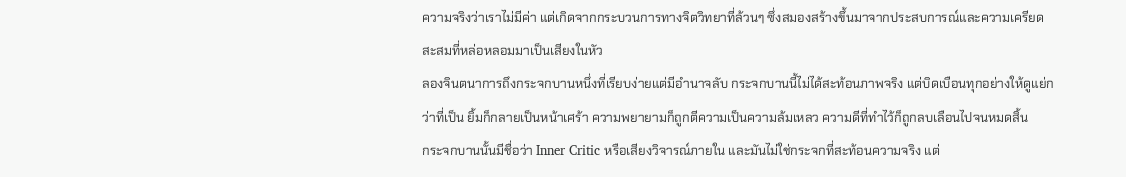ความจริงว่าเราไม่มีค่า แต่เกิดจากกระบวนการทางจิตวิทยาที่ล้วนๆ ซึ่งสมองสร้างขึ้นมาจากประสบการณ์และความเครียดสะสมที่หล่อหลอมมาเป็นเสียงในหัว
ลองจินตนาการถึงกระจกบานหนึ่งที่เรียบง่ายแต่มีอำนาจลับ กระจกบานนี้ไม่ได้สะท้อนภาพจริง แต่บิดเบือนทุกอย่างให้ดูแย่กว่าที่เป็น ยิ้มก็กลายเป็นหน้าเศร้า ความพยายามก็ถูกตีความเป็นความล้มเหลว ความดีที่ทำไว้ก็ถูกลบเลือนไปจนหมดสิ้น
กระจกบานนั้นมีชื่อว่า Inner Critic หรือเสียงวิจารณ์ภายใน และมันไม่ใช่กระจกที่สะท้อนความจริง แต่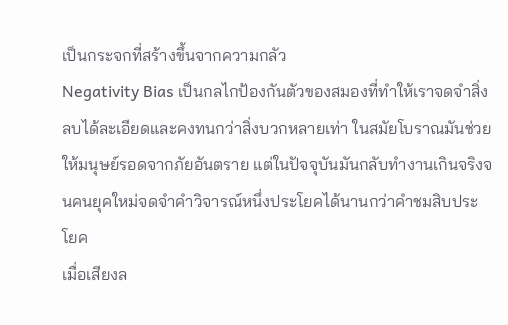เป็นกระจกที่สร้างขึ้นจากความกลัว
Negativity Bias เป็นกลไกป้องกันตัวของสมองที่ทำให้เราจดจำสิ่งลบได้ละเอียดและคงทนกว่าสิ่งบวกหลายเท่า ในสมัยโบราณมันช่วยให้มนุษย์รอดจากภัยอันตราย แต่ในปัจจุบันมันกลับทำงานเกินจริงจนคนยุคใหม่จดจำคำวิจารณ์หนึ่งประโยคได้นานกว่าคำชมสิบประโยค
เมื่อเสียงล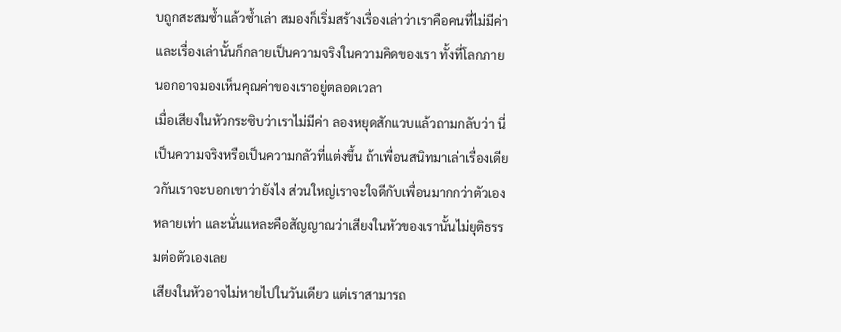บถูกสะสมซ้ำแล้วซ้ำเล่า สมองก็เริ่มสร้างเรื่องเล่าว่าเราคือคนที่ไม่มีค่า และเรื่องเล่านั้นก็กลายเป็นความจริงในความคิดของเรา ทั้งที่โลกภายนอกอาจมองเห็นคุณค่าของเราอยู่ตลอดเวลา
เมื่อเสียงในหัวกระซิบว่าเราไม่มีค่า ลองหยุดสักแวบแล้วถามกลับว่า นี่เป็นความจริงหรือเป็นความกลัวที่แต่งขึ้น ถ้าเพื่อนสนิทมาเล่าเรื่องเดียวกันเราจะบอกเขาว่ายังไง ส่วนใหญ่เราจะใจดีกับเพื่อนมากกว่าตัวเองหลายเท่า และนั่นแหละคือสัญญาณว่าเสียงในหัวของเรานั้นไม่ยุติธรรมต่อตัวเองเลย
เสียงในหัวอาจไม่หายไปในวันเดียว แต่เราสามารถ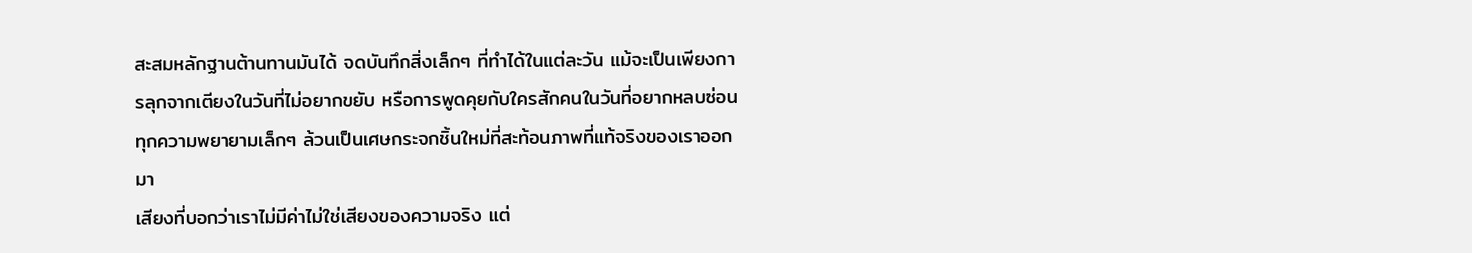สะสมหลักฐานต้านทานมันได้ จดบันทึกสิ่งเล็กๆ ที่ทำได้ในแต่ละวัน แม้จะเป็นเพียงการลุกจากเตียงในวันที่ไม่อยากขยับ หรือการพูดคุยกับใครสักคนในวันที่อยากหลบซ่อน ทุกความพยายามเล็กๆ ล้วนเป็นเศษกระจกชิ้นใหม่ที่สะท้อนภาพที่แท้จริงของเราออกมา
เสียงที่บอกว่าเราไม่มีค่าไม่ใช่เสียงของความจริง แต่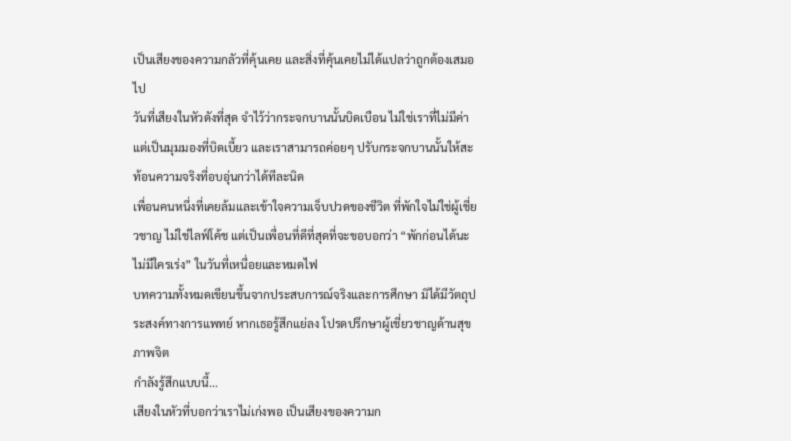เป็นเสียงของความกลัวที่คุ้นเคย และสิ่งที่คุ้นเคยไม่ได้แปลว่าถูกต้องเสมอไป
วันที่เสียงในหัวดังที่สุด จำไว้ว่ากระจกบานนั้นบิดเบือน ไม่ใช่เราที่ไม่มีค่า แต่เป็นมุมมองที่บิดเบี้ยว และเราสามารถค่อยๆ ปรับกระจกบานนั้นให้สะท้อนความจริงที่อบอุ่นกว่าได้ทีละนิด
เพื่อนคนหนึ่งที่เคยล้มและเข้าใจความเจ็บปวดของชีวิต ที่พักใจไม่ใช่ผู้เชี่ยวชาญ ไม่ใช่ไลฟ์โค้ช แต่เป็นเพื่อนที่ดีที่สุดที่จะขอบอกว่า “พักก่อนได้นะ ไม่มีใครเร่ง” ในวันที่เหนื่อยและหมดไฟ
บทความทั้งหมดเขียนขึ้นจากประสบการณ์จริงและการศึกษา มิได้มีวัตถุประสงค์ทางการแพทย์ หากเธอรู้สึกแย่ลง โปรดปรึกษาผู้เชี่ยวชาญด้านสุขภาพจิต
กำลังรู้สึกแบบนี้...
เสียงในหัวที่บอกว่าเราไม่เก่งพอ เป็นเสียงของความก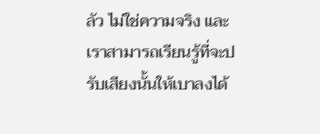ลัว ไม่ใช่ความจริง และเราสามารถเรียนรู้ที่จะปรับเสียงนั้นให้เบาลงได้